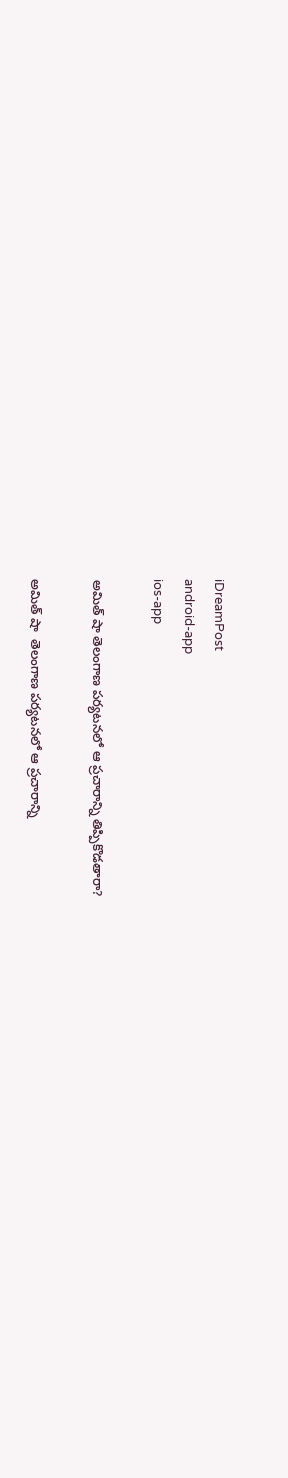iDreamPost
android-app
ios-app

అమిత్ షా తెలంగాణ పర్యటనలో ఆ ప్ర‌చారాన్ని తిప్పికొడ‌తారా?

అమిత్ షా  తెలంగాణ పర్యటనలో ఆ ప్ర‌చారాన్ని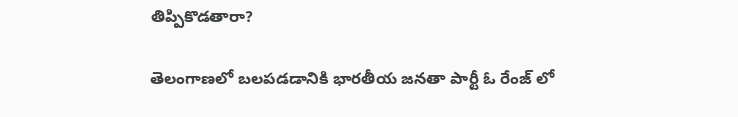తిప్పికొడ‌తారా?

తెలంగాణ‌లో బ‌ల‌ప‌డ‌డానికి భార‌తీయ జ‌న‌తా పార్టీ ఓ రేంజ్ లో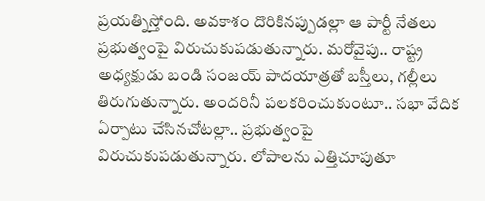ప్ర‌య‌త్నిస్తోంది. అవ‌కాశం దొరికిన‌ప్పుడ‌ల్లా ఆ పార్టీ నేత‌లు ప్ర‌భుత్వంపై విరుచుకుప‌డుతున్నారు. మ‌రోవైపు.. రాష్ట్ర అధ్య‌క్షుడు బండి సంజ‌య్ పాద‌యాత్ర‌తో బ‌స్తీలు, గ‌ల్లీలు తిరుగుతున్నారు. అంద‌రినీ ప‌ల‌క‌రించుకుంటూ.. స‌భా వేదిక ఏర్పాటు చేసిన‌చోట‌ల్లా.. ప్ర‌భుత్వంపై విరుచుకుప‌డుతున్నారు. లోపాల‌ను ఎత్తిచూపుతూ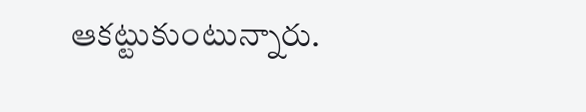ఆక‌ట్టుకుంటున్నారు.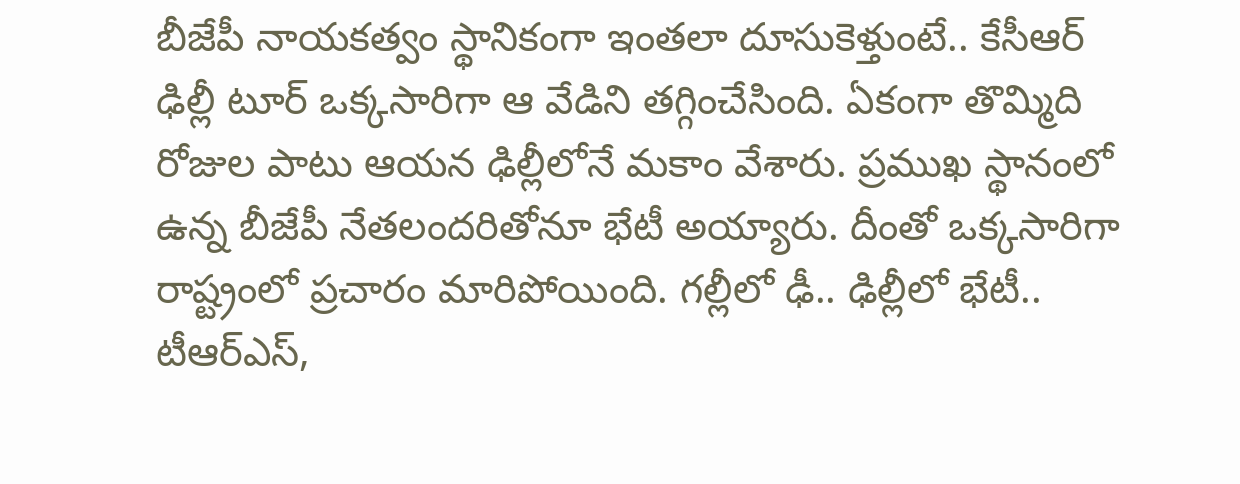బీజేపీ నాయ‌క‌త్వం స్థానికంగా ఇంత‌లా దూసుకెళ్తుంటే.. కేసీఆర్ ఢిల్లీ టూర్ ఒక్క‌సారిగా ఆ వేడిని త‌గ్గించేసింది. ఏకంగా తొమ్మిది రోజుల పాటు ఆయ‌న ఢిల్లీలోనే మ‌కాం వేశారు. ప్ర‌ముఖ స్థానంలో ఉన్న బీజేపీ నేత‌లంద‌రితోనూ భేటీ అయ్యారు. దీంతో ఒక్క‌సారిగా రాష్ట్రంలో ప్ర‌చారం మారిపోయింది. గ‌ల్లీలో ఢీ.. ఢిల్లీలో భేటీ.. టీఆర్ఎస్,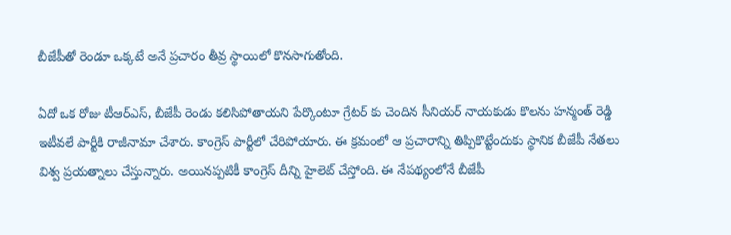బీజేపీతో రెండూ ఒక్క‌టే అనే ప్ర‌చారం తీవ్ర స్థాయిలో కొన‌సాగుతోంది.

ఏదో ఒక రోజు టీఆర్ఎస్, బీజేపీ రెండు క‌లిసిపోతాయ‌ని పేర్కొంటూ గ్రేట‌ర్ కు చెందిన సీనియ‌ర్ నాయ‌కుడు కొల‌ను హ‌న్మంత్ రెడ్డి ఇటీవ‌లే పార్టీకి రాజీనామా చేశారు. కాంగ్రెస్ పార్టీలో చేరిపోయారు. ఈ క్ర‌మంలో ఆ ప్ర‌చారాన్ని తిప్పికొట్టేందుకు స్థానిక బీజేపీ నేత‌లు విశ్వ ప్ర‌య‌త్నాలు చేస్తున్నారు. అయిన‌ప్ప‌టికీ కాంగ్రెస్ దీన్ని హైలెట్ చేస్తోంది. ఈ నేపథ్యంలోనే బీజేపీ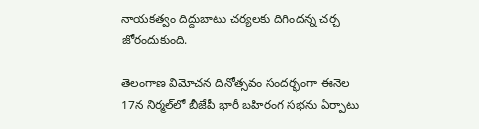నాయకత్వం దిద్దుబాటు చర్యలకు దిగిందన్న చర్చ జోరందుకుంది.

తెలంగాణ విమోచన దినోత్సవం సందర్భంగా ఈనెల 17న నిర్మల్‌లో బీజేపీ భారీ బహిరంగ సభను ఏర్పాటు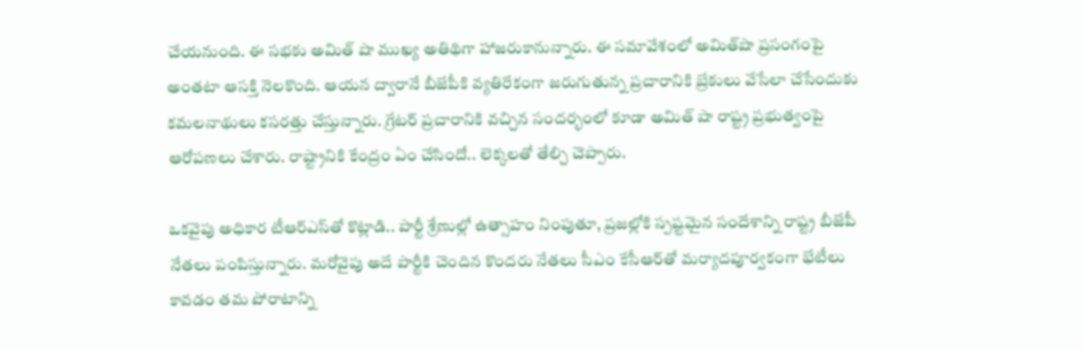చేయనుంది. ఈ సభకు అమిత్ షా ముఖ్య అతిథిగా హాజరుకానున్నారు. ఈ సమావేశంలో అమిత్‌షా ప్రసంగంపై అంత‌టా ఆసక్తి నెలకొంది. ఆయ‌న ద్వారానే బీజేపీకి వ్య‌తిరేకంగా జ‌రుగుతున్న ప్ర‌చారానికి బ్రేకులు వేసేలా చేసేందుకు క‌మ‌ల‌నాథులు క‌స‌ర‌త్తు చేస్తున్నారు. గ్రేట‌ర్ ప్ర‌చారానికి వ‌చ్చిన సంద‌ర్భంలో కూడా అమిత్ షా రాష్ట్ర ప్ర‌భుత్వంపై ఆరోప‌ణ‌లు చేశారు. రాష్ట్రానికి కేంద్రం ఏం చేసిందో.. లెక్క‌ల‌తో తేల్చి చెప్పారు.

ఒకవైపు అధికార టీఆర్ఎస్‌తో కొట్లాడి.. పార్టీ శ్రేణుల్లో ఉత్సాహం నింపుతూ, ప్రజల్లోకి స్పష్టమైన సందేశాన్ని రాష్ట్ర బీజేపీ నేతలు పంపిస్తున్నారు. మరోవైపు అదే పార్టీకి చెందిన కొందరు నేతలు సీఎం కేసీఆర్‌తో మర్యాదపూర్వకంగా భేటీలు కావడం తమ పోరాటాన్ని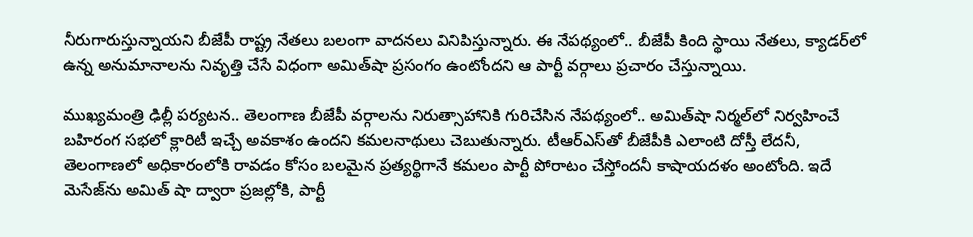నీరుగారుస్తున్నాయని బీజేపీ రాష్ట్ర నేతలు బలంగా వాదనలు వినిపిస్తున్నారు. ఈ నేప‌థ్యంలో.. బీజేపీ కింది స్థాయి నేతలు, క్యాడర్‌లో ఉన్న అనుమానాలను నివృత్తి చేసే విధంగా అమిత్‌షా ప్రసంగం ఉంటోందని ఆ పార్టీ వర్గాలు ప్రచారం చేస్తున్నాయి.

ముఖ్యమంత్రి ఢిల్లీ పర్యటన.. తెలంగాణ బీజేపీ వర్గాలను నిరుత్సాహానికి గురిచేసిన నేపథ్యంలో.. అమిత్‌షా నిర్మల్‌లో నిర్వహించే బహిరంగ సభలో క్లారిటీ ఇచ్చే అవకాశం ఉందని కమలనాథులు చెబుతున్నారు. టీఆర్ఎస్‌తో బీజేపీకి ఎలాంటి దోస్తీ లేదనీ, తెలంగాణలో అధికారంలోకి రావడం కోసం బలమైన ప్రత్యర్థిగానే కమలం పార్టీ పోరాటం చేస్తోందనీ కాషాయదళం అంటోంది. ఇదే మెసేజ్‌ను అమిత్ షా ద్వారా ప్రజల్లోకి, పార్టీ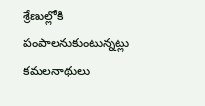శ్రేణుల్లోకి పంపాలనుకుంటున్నట్లు కమలనాథులు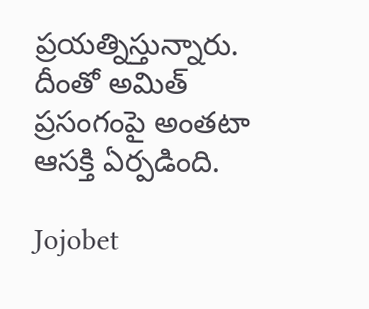ప్ర‌య‌త్నిస్తున్నారు. దీంతో అమిత్ ప్ర‌సంగంపై అంత‌టా ఆస‌క్తి ఏర్ప‌డింది.

Jojobet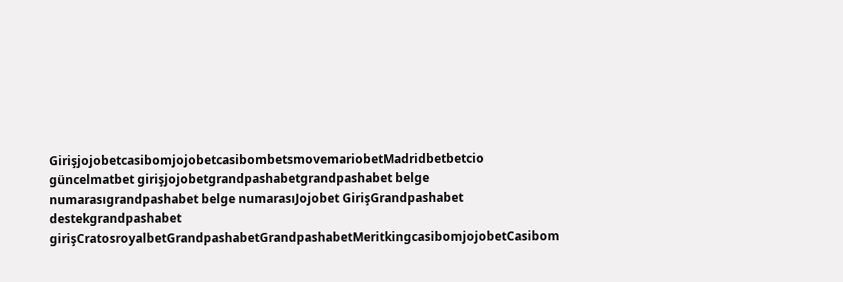GirişjojobetcasibomjojobetcasibombetsmovemariobetMadridbetbetcio güncelmatbet girişjojobetgrandpashabetgrandpashabet belge numarasıgrandpashabet belge numarasıJojobet GirişGrandpashabet destekgrandpashabet girişCratosroyalbetGrandpashabetGrandpashabetMeritkingcasibomjojobetCasibom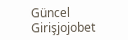Güncel Girişjojobet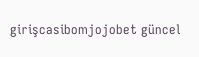girişcasibomjojobet güncel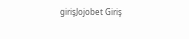girişJojobet Giriş